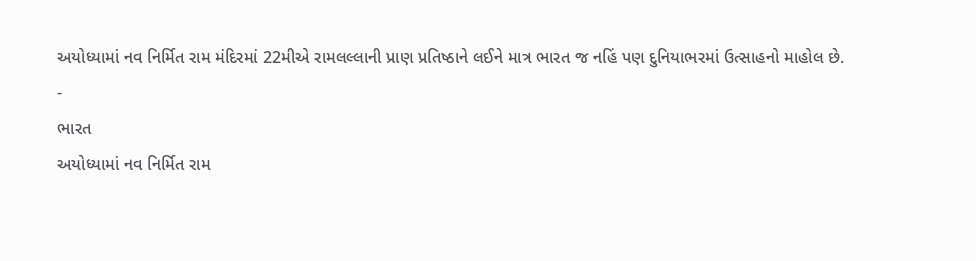અયોધ્યામાં નવ નિર્મિત રામ મંદિરમાં 22મીએ રામલલ્લાની પ્રાણ પ્રતિષ્ઠાને લઈને માત્ર ભારત જ નહિં પણ દુનિયાભરમાં ઉત્સાહનો માહોલ છે.
-
ભારત
અયોધ્યામાં નવ નિર્મિત રામ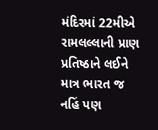મંદિરમાં 22મીએ રામલલ્લાની પ્રાણ પ્રતિષ્ઠાને લઈને માત્ર ભારત જ નહિં પણ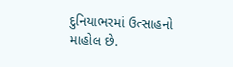દુનિયાભરમાં ઉત્સાહનો માહોલ છે.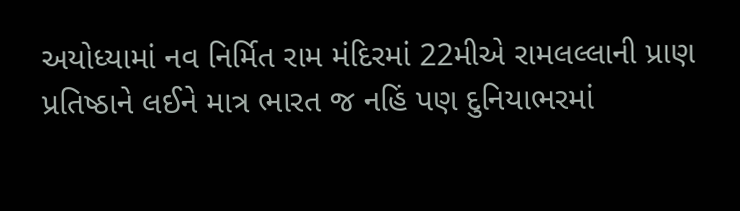અયોધ્યામાં નવ નિર્મિત રામ મંદિરમાં 22મીએ રામલલ્લાની પ્રાણ પ્રતિષ્ઠાને લઈને માત્ર ભારત જ નહિં પણ દુનિયાભરમાં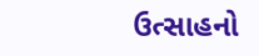ઉત્સાહનો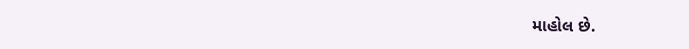માહોલ છે.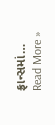ફ્રાન્સમાં…
Read More »